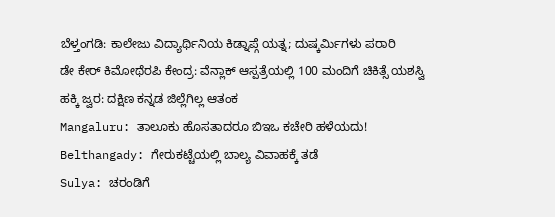ಬೆಳ್ತಂಗಡಿ: ಕಾಲೇಜು ವಿದ್ಯಾರ್ಥಿನಿಯ ಕಿಡ್ನಾಪ್ಗೆ ಯತ್ನ; ದುಷ್ಕರ್ಮಿಗಳು ಪರಾರಿ
ಡೇ ಕೇರ್ ಕಿಮೋಥೆರಪಿ ಕೇಂದ್ರ: ವೆನ್ಲಾಕ್ ಆಸ್ಪತ್ರೆಯಲ್ಲಿ 100 ಮಂದಿಗೆ ಚಿಕಿತ್ಸೆ ಯಶಸ್ವಿ
ಹಕ್ಕಿ ಜ್ವರ: ದಕ್ಷಿಣ ಕನ್ನಡ ಜಿಲ್ಲೆಗಿಲ್ಲ ಆತಂಕ
Mangaluru: ತಾಲೂಕು ಹೊಸತಾದರೂ ಬಿಇಒ ಕಚೇರಿ ಹಳೆಯದು!
Belthangady: ಗೇರುಕಟ್ಚೆಯಲ್ಲಿ ಬಾಲ್ಯ ವಿವಾಹಕ್ಕೆ ತಡೆ
Sulya: ಚರಂಡಿಗೆ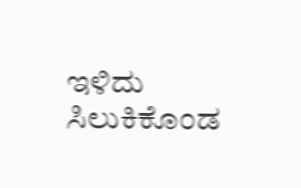ಇಳಿದು ಸಿಲುಕಿಕೊಂಡ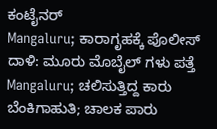ಕಂಟೈನರ್
Mangaluru; ಕಾರಾಗೃಹಕ್ಕೆ ಪೊಲೀಸ್ ದಾಳಿ: ಮೂರು ಮೊಬೈಲ್ ಗಳು ಪತ್ತೆ
Mangaluru; ಚಲಿಸುತ್ತಿದ್ದ ಕಾರು ಬೆಂಕಿಗಾಹುತಿ; ಚಾಲಕ ಪಾರು